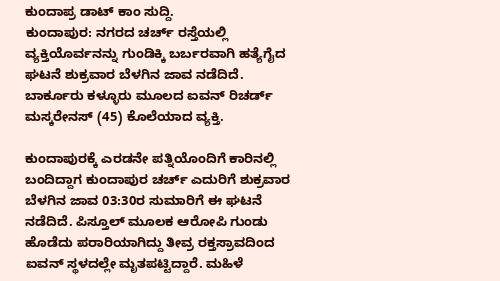ಕುಂದಾಪ್ರ ಡಾಟ್ ಕಾಂ ಸುದ್ದಿ.
ಕುಂದಾಪುರ: ನಗರದ ಚರ್ಚ್ ರಸ್ತೆಯಲ್ಲಿ ವ್ಯಕ್ತಿಯೊರ್ವನನ್ನು ಗುಂಡಿಕ್ಕಿ ಬರ್ಬರವಾಗಿ ಹತ್ಯೆಗೈದ ಘಟನೆ ಶುಕ್ರವಾರ ಬೆಳಗಿನ ಜಾವ ನಡೆದಿದೆ. ಬಾರ್ಕೂರು ಕಳ್ಳೂರು ಮೂಲದ ಐವನ್ ರಿಚರ್ಡ್ ಮಸ್ಕರೇನಸ್ (45) ಕೊಲೆಯಾದ ವ್ಯಕ್ತಿ.

ಕುಂದಾಪುರಕ್ಕೆ ಎರಡನೇ ಪತ್ನಿಯೊಂದಿಗೆ ಕಾರಿನಲ್ಲಿ ಬಂದಿದ್ದಾಗ ಕುಂದಾಪುರ ಚರ್ಚ್ ಎದುರಿಗೆ ಶುಕ್ರವಾರ ಬೆಳಗಿನ ಜಾವ 03:30ರ ಸುಮಾರಿಗೆ ಈ ಘಟನೆ ನಡೆದಿದೆ. ಪಿಸ್ತೂಲ್ ಮೂಲಕ ಆರೋಪಿ ಗುಂಡು ಹೊಡೆದು ಪರಾರಿಯಾಗಿದ್ದು ತೀವ್ರ ರಕ್ತಸ್ರಾವದಿಂದ ಐವನ್ ಸ್ಥಳದಲ್ಲೇ ಮೃತಪಟ್ಟಿದ್ದಾರೆ. ಮಹಿಳೆ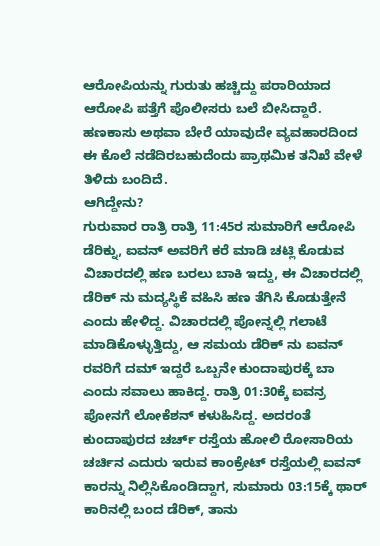ಆರೋಪಿಯನ್ನು ಗುರುತು ಹಚ್ಚಿದ್ದು ಪರಾರಿಯಾದ ಆರೋಪಿ ಪತ್ತೆಗೆ ಪೊಲೀಸರು ಬಲೆ ಬೀಸಿದ್ದಾರೆ. ಹಣಕಾಸು ಅಥವಾ ಬೇರೆ ಯಾವುದೇ ವ್ಯವಹಾರದಿಂದ ಈ ಕೊಲೆ ನಡೆದಿರಬಹುದೆಂದು ಪ್ರಾಥಮಿಕ ತನಿಖೆ ವೇಳೆ ತಿಳಿದು ಬಂದಿದೆ.
ಆಗಿದ್ದೇನು?
ಗುರುವಾರ ರಾತ್ರಿ ರಾತ್ರಿ 11:45ರ ಸುಮಾರಿಗೆ ಆರೋಪಿ ಡೆರಿಕ್ನು, ಐವನ್ ಅವರಿಗೆ ಕರೆ ಮಾಡಿ ಚಟ್ಲಿ ಕೊಡುವ ವಿಚಾರದಲ್ಲಿ ಹಣ ಬರಲು ಬಾಕಿ ಇದ್ದು, ಈ ವಿಚಾರದಲ್ಲಿ ಡೆರಿಕ್ ನು ಮದ್ಯಸ್ಥಿಕೆ ವಹಿಸಿ ಹಣ ತೆಗಿಸಿ ಕೊಡುತ್ತೇನೆ ಎಂದು ಹೇಳಿದ್ದ. ವಿಚಾರದಲ್ಲಿ ಪೋನ್ನಲ್ಲಿ ಗಲಾಟೆ ಮಾಡಿಕೊಳ್ಳುತ್ತಿದ್ದು, ಆ ಸಮಯ ಡೆರಿಕ್ ನು ಐವನ್ ರವರಿಗೆ ದಮ್ ಇದ್ದರೆ ಒಬ್ಬನೇ ಕುಂದಾಪುರಕ್ಕೆ ಬಾ ಎಂದು ಸವಾಲು ಹಾಕಿದ್ದ. ರಾತ್ರಿ 01:30ಕ್ಕೆ ಐವನ್ರ ಪೋನಗೆ ಲೋಕೆಶನ್ ಕಳುಹಿಸಿದ್ದ. ಅದರಂತೆ ಕುಂದಾಪುರದ ಚರ್ಚ್ ರಸ್ತೆಯ ಹೋಲಿ ರೋಸಾರಿಯ ಚರ್ಚಿನ ಎದುರು ಇರುವ ಕಾಂಕ್ರೇಟ್ ರಸ್ತೆಯಲ್ಲಿ ಐವನ್ ಕಾರನ್ನು ನಿಲ್ಲಿಸಿಕೊಂಡಿದ್ದಾಗ, ಸುಮಾರು 03:15ಕ್ಕೆ ಥಾರ್ ಕಾರಿನಲ್ಲಿ ಬಂದ ಡೆರಿಕ್, ತಾನು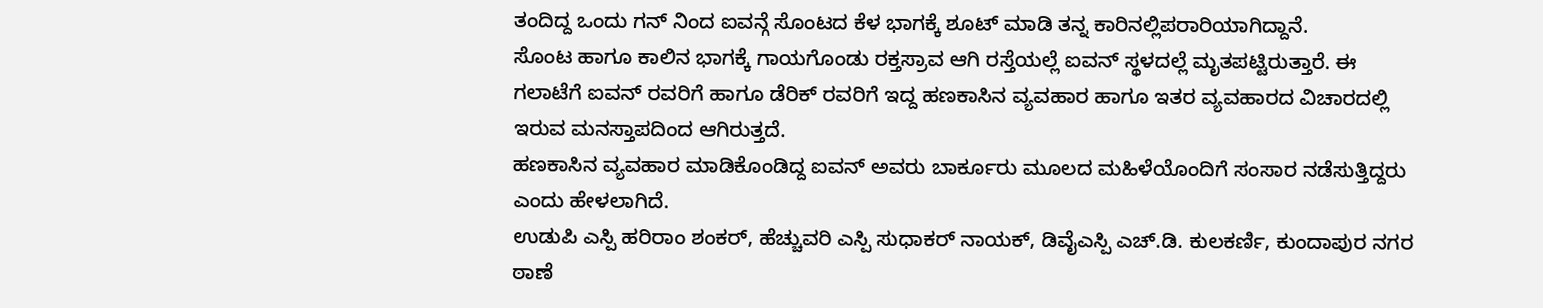ತಂದಿದ್ದ ಒಂದು ಗನ್ ನಿಂದ ಐವನ್ಗೆ ಸೊಂಟದ ಕೆಳ ಭಾಗಕ್ಕೆ ಶೂಟ್ ಮಾಡಿ ತನ್ನ ಕಾರಿನಲ್ಲಿಪರಾರಿಯಾಗಿದ್ದಾನೆ.
ಸೊಂಟ ಹಾಗೂ ಕಾಲಿನ ಭಾಗಕ್ಕೆ ಗಾಯಗೊಂಡು ರಕ್ತಸ್ರಾವ ಆಗಿ ರಸ್ತೆಯಲ್ಲೆ ಐವನ್ ಸ್ಥಳದಲ್ಲೆ ಮೃತಪಟ್ಟಿರುತ್ತಾರೆ. ಈ ಗಲಾಟೆಗೆ ಐವನ್ ರವರಿಗೆ ಹಾಗೂ ಡೆರಿಕ್ ರವರಿಗೆ ಇದ್ದ ಹಣಕಾಸಿನ ವ್ಯವಹಾರ ಹಾಗೂ ಇತರ ವ್ಯವಹಾರದ ವಿಚಾರದಲ್ಲಿ ಇರುವ ಮನಸ್ತಾಪದಿಂದ ಆಗಿರುತ್ತದೆ.
ಹಣಕಾಸಿನ ವ್ಯವಹಾರ ಮಾಡಿಕೊಂಡಿದ್ದ ಐವನ್ ಅವರು ಬಾರ್ಕೂರು ಮೂಲದ ಮಹಿಳೆಯೊಂದಿಗೆ ಸಂಸಾರ ನಡೆಸುತ್ತಿದ್ದರು ಎಂದು ಹೇಳಲಾಗಿದೆ.
ಉಡುಪಿ ಎಸ್ಪಿ ಹರಿರಾಂ ಶಂಕರ್, ಹೆಚ್ಚುವರಿ ಎಸ್ಪಿ ಸುಧಾಕರ್ ನಾಯಕ್, ಡಿವೈಎಸ್ಪಿ ಎಚ್.ಡಿ. ಕುಲಕರ್ಣಿ, ಕುಂದಾಪುರ ನಗರ ಠಾಣೆ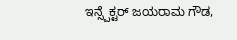ಇನ್ಸ್ಪೆಕ್ಟರ್ ಜಯರಾಮ ಗೌಡ,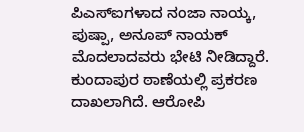ಪಿಎಸ್ಐಗಳಾದ ನಂಜಾ ನಾಯ್ಕ, ಪುಷ್ಪಾ, ಅನೂಪ್ ನಾಯಕ್ ಮೊದಲಾದವರು ಭೇಟಿ ನೀಡಿದ್ದಾರೆ.
ಕುಂದಾಪುರ ಠಾಣೆಯಲ್ಲಿ ಪ್ರಕರಣ ದಾಖಲಾಗಿದೆ. ಆರೋಪಿ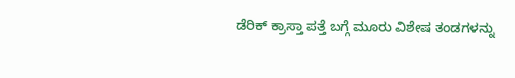ಡೆರಿಕ್ ಕ್ರಾಸ್ತಾ ಪತ್ತೆ ಬಗ್ಗೆ ಮೂರು ವಿಶೇಷ ತಂಡಗಳನ್ನು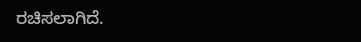ರಚಿಸಲಾಗಿದೆ.